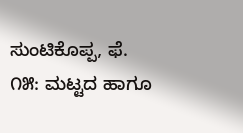ಸುಂಟಿಕೊಪ್ಪ, ಫೆ. ೧೫: ಮಟ್ಟದ ಹಾಗೂ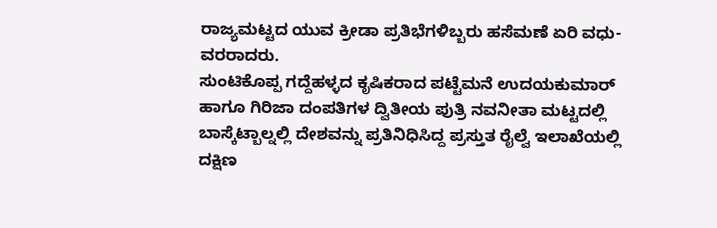ರಾಜ್ಯಮಟ್ಟದ ಯುವ ಕ್ರೀಡಾ ಪ್ರತಿಭೆಗಳಿಬ್ಬರು ಹಸೆಮಣೆ ಏರಿ ವಧು-ವರರಾದರು.
ಸುಂಟಿಕೊಪ್ಪ ಗದ್ದೆಹಳ್ಳದ ಕೃಷಿಕರಾದ ಪಟ್ಟೆಮನೆ ಉದಯಕುಮಾರ್ ಹಾಗೂ ಗಿರಿಜಾ ದಂಪತಿಗಳ ದ್ವಿತೀಯ ಪುತ್ರಿ ನವನೀತಾ ಮಟ್ಟದಲ್ಲಿ ಬಾಸ್ಕೆಟ್ಬಾಲ್ನಲ್ಲಿ ದೇಶವನ್ನು ಪ್ರತಿನಿಧಿಸಿದ್ದ ಪ್ರಸ್ತುತ ರೈಲ್ವೆ ಇಲಾಖೆಯಲ್ಲಿ ದಕ್ಷಿಣ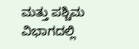ಮತ್ತು ಪಶ್ಚಿಮ ವಿಭಾಗದಲ್ಲಿ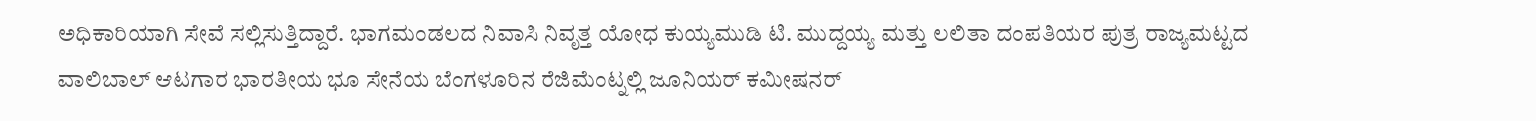ಅಧಿಕಾರಿಯಾಗಿ ಸೇವೆ ಸಲ್ಲಿಸುತ್ತಿದ್ದಾರೆ. ಭಾಗಮಂಡಲದ ನಿವಾಸಿ ನಿವೃತ್ತ ಯೋಧ ಕುಯ್ಯಮುಡಿ ಟಿ. ಮುದ್ದಯ್ಯ ಮತ್ತು ಲಲಿತಾ ದಂಪತಿಯರ ಪುತ್ರ ರಾಜ್ಯಮಟ್ಟದ ವಾಲಿಬಾಲ್ ಆಟಗಾರ ಭಾರತೀಯ ಭೂ ಸೇನೆಯ ಬೆಂಗಳೂರಿನ ರೆಜಿಮೆಂಟ್ನಲ್ಲಿ ಜೂನಿಯರ್ ಕಮೀಷನರ್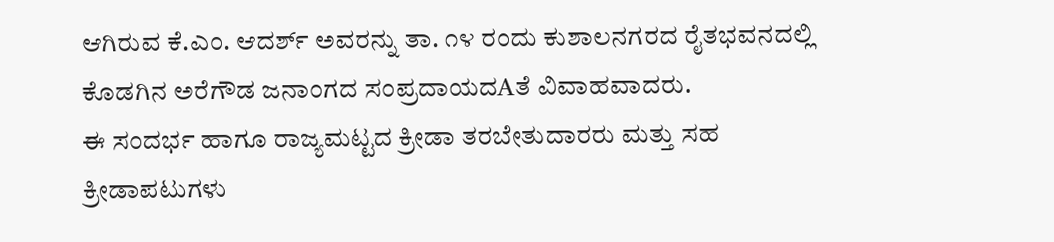ಆಗಿರುವ ಕೆ.ಎಂ. ಆದರ್ಶ್ ಅವರನ್ನು ತಾ. ೧೪ ರಂದು ಕುಶಾಲನಗರದ ರೈತಭವನದಲ್ಲಿ ಕೊಡಗಿನ ಅರೆಗೌಡ ಜನಾಂಗದ ಸಂಪ್ರದಾಯದAತೆ ವಿವಾಹವಾದರು.
ಈ ಸಂದರ್ಭ ಹಾಗೂ ರಾಜ್ಯಮಟ್ಟದ ಕ್ರೀಡಾ ತರಬೇತುದಾರರು ಮತ್ತು ಸಹ ಕ್ರೀಡಾಪಟುಗಳು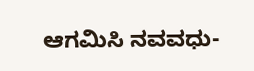ಆಗಮಿಸಿ ನವವಧು-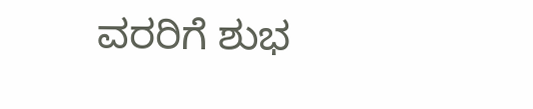ವರರಿಗೆ ಶುಭ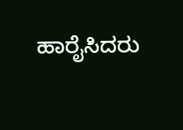ಹಾರೈಸಿದರು